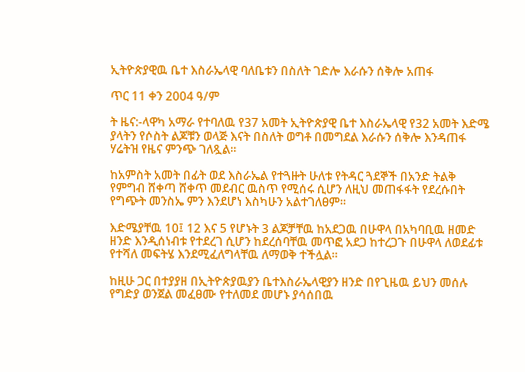ኢትዮጵያዊዉ ቤተ እስራኤላዊ ባለቤቱን በስለት ገድሎ እራሱን ሰቅሎ አጠፋ

ጥር 11 ቀን 2004 ዓ/ም

ት ዜና:-ላዋካ አማራ የተባለዉ የ37 አመት ኢትዮጵያዊ ቤተ እስራኤላዊ የ32 አመት እድሜ ያላትን የሶስት ልጆቹን ወላጅ እናት በስለት ወግቶ በመግደል እራሱን ሰቅሎ እንዳጠፋ ሃሬትዝ የዜና ምንጭ ገለጿል።

ከአምስት አመት በፊት ወደ እስራኤል የተጓዙት ሁለቱ የትዳር ጓደኞች በአንድ ትልቅ የምግብ ሸቀጣ ሸቀጥ መደብር ዉስጥ የሚሰሩ ሲሆን ለዚህ መጠፋፋት የደረሱበት የግጭት መንስኤ ምን እንደሆነ እስካሁን አልተገለፀም።

እድሜያቸዉ 10፤ 12 እና 5 የሆኑት 3 ልጆቻቸዉ ከአደጋዉ በሁዋላ በአካባቢዉ ዘመድ ዘንድ እንዲሰነብቱ የተደረገ ሲሆን ከደረሰባቸዉ መጥፎ አደጋ ከተረጋጉ በሁዋላ ለወደፊቱ የተሻለ መፍትሄ እንደሚፈለግላቸዉ ለማወቅ ተችሏል።

ከዚሁ ጋር በተያያዘ በኢትዮጵያዉያን ቤተእስራኤላዊያን ዘንድ በየጊዜዉ ይህን መሰሉ የግድያ ወንጀል መፈፀሙ የተለመደ መሆኑ ያሳሰበዉ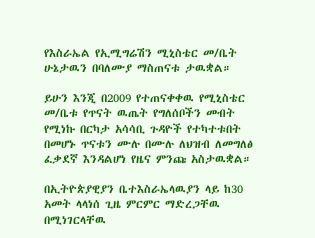የእስራኤል የኢሚግሬሽን ሚኒስቴር መ/ቤት ሁኔታዉን በባለሙያ ማስጠናቱ ታዉቋል።

ይሁን እንጂ በ2009 የተጠናቀቀዉ የሚኒስቴር መ/ቤቱ የጥናት ዉጤት የግለሰቦችን መብት የሚነኩ በርካታ አሳሳቢ ጉዳዮች የተካተቱበት በመሆኑ ጥናቱን ሙሉ በሙሉ ለህዝብ ለመግለፅ ፈቃደኛ እንዳልሆነ የዜና ምንጩ አስታዉቋል።

በኢትዮጵያዊያን ቤተእስራኤላዉያን ላይ ከ30 አመት ላላነሰ ጊዜ ምርምር ማድረጋቸዉ በሚነገርላቸዉ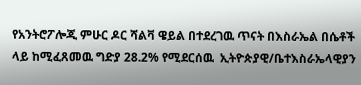የአንትሮፖሎጂ ምሁር ዶር ሻልቫ ዌይል በተደረገዉ ጥናት በእስራኤል በሴቶች ላይ ከሚፈጸመዉ ግድያ 28.2% የሚደርሰዉ  ኢትዮጵያዊ/ቤተእስራኤላዊያን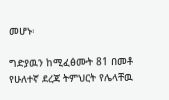መሆኑ፡

ግድያዉን ከሚፈፅሙት 81 በመቶ የሁለተኛ ደረጃ ትምህርት የሌላቸዉ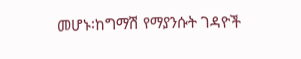መሆኑ፡ከግማሽ የማያንሱት ገዳዮች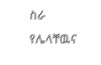ስራ የሌላቸዉና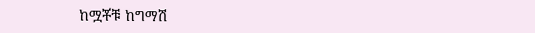ከሟቾቹ ከግማሽ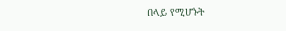በላይ የሚሆኑት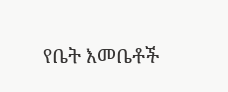የቤት እመቤቶች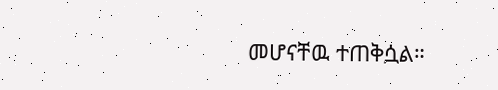መሆናቸዉ ተጠቅሷል።